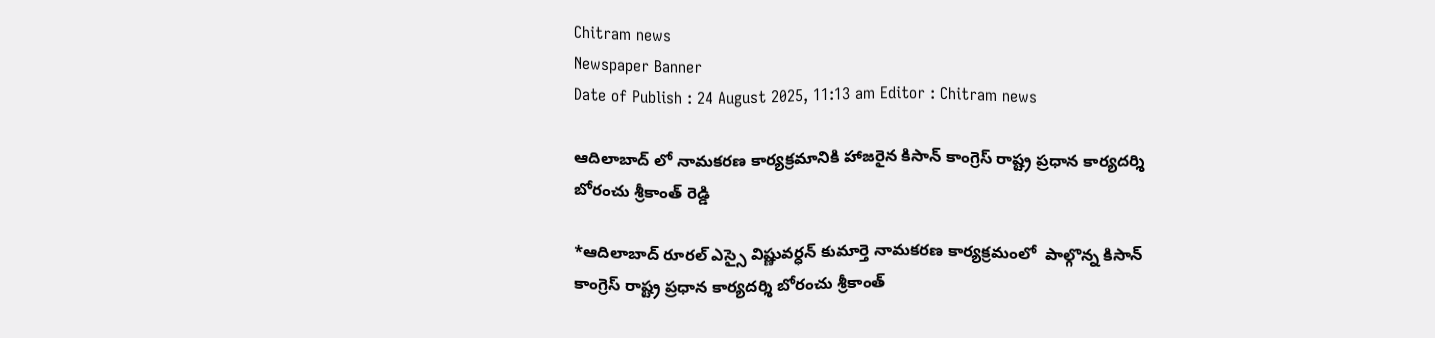Chitram news
Newspaper Banner
Date of Publish : 24 August 2025, 11:13 am Editor : Chitram news

ఆదిలాబాద్ లో నామకరణ కార్యక్రమానికి హాజరైన కిసాన్ కాంగ్రెస్ రాష్ట్ర ప్రధాన కార్యదర్శి బోరంచు శ్రీకాంత్ రెడ్డి

*ఆదిలాబాద్ రూరల్ ఎస్సై విష్ణువర్ధన్ కుమార్తె నామకరణ కార్యక్రమంలో  పాల్గొన్న కిసాన్ కాంగ్రెస్ రాష్ట్ర ప్రధాన కార్యదర్శి బోరంచు శ్రీకాంత్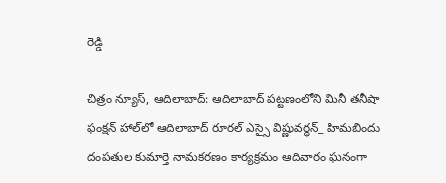రెడ్డి

చిత్రం న్యూస్, ఆదిలాబాద్: ఆదిలాబాద్ పట్టణంలోని మినీ తనీషా ఫంక్షన్ హాల్‌లో ఆదిలాబాద్ రూరల్ ఎస్సై విష్ణువర్ధన్_ హిమబిందు దంపతుల కుమార్తె నామకరణం కార్యక్రమం ఆదివారం ఘనంగా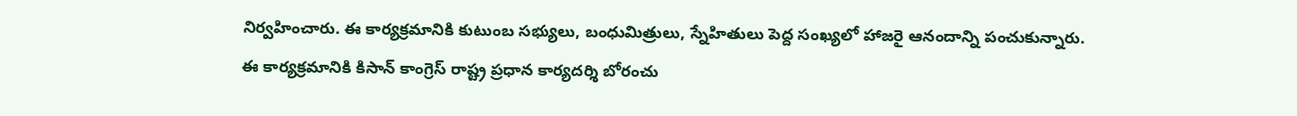నిర్వహించారు. ఈ కార్యక్రమానికి కుటుంబ సభ్యులు, బంధుమిత్రులు, స్నేహితులు పెద్ద సంఖ్యలో హాజరై ఆనందాన్ని పంచుకున్నారు. ఈ కార్యక్రమానికి కిసాన్ కాంగ్రెస్ రాష్ట్ర ప్రధాన కార్యదర్శి బోరంచు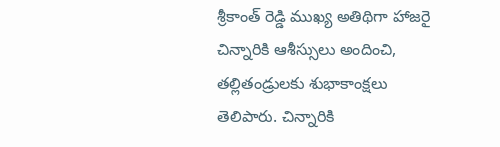శ్రీకాంత్ రెడ్డి ముఖ్య అతిథిగా హాజరై చిన్నారికి ఆశీస్సులు అందించి, తల్లితండ్రులకు శుభాకాంక్షలు తెలిపారు. చిన్నారికి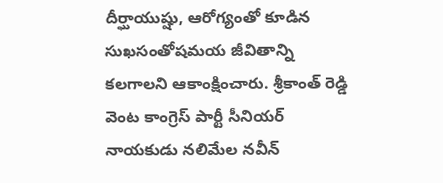దీర్ఘాయుష్షు, ఆరోగ్యంతో కూడిన సుఖసంతోషమయ జీవితాన్ని కలగాలని ఆకాంక్షించారు. శ్రీకాంత్ రెడ్డి వెంట కాంగ్రెస్ పార్టీ సీనియర్ నాయకుడు నలిమేల నవీన్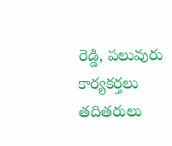రెడ్డి, పలువురు కార్యకర్తలు తదితరులు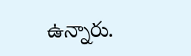ఉన్నారు.